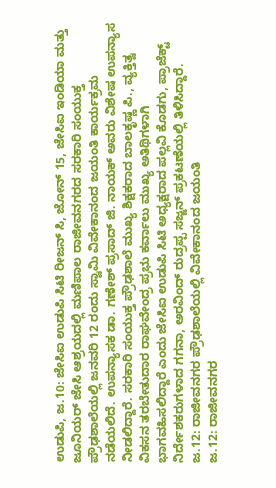ಉಡುಪಿ, ಜ.10: ಜೇಸಿಐ ಉಡುಪಿ ಸಿಟಿ ರೀಜನ್ ಸಿ, ಜೋನ್ 15, ಜೇಸಿಐ ಇಂಡಿಯಾ ಮತ್ತು ಜೂನಿಯರ್ ಜೇಸಿ ಆಶ್ರಯದಲ್ಲಿ ಮಣಿಪಾಲ ರಾಜೀವನಗರದ ಸರಕಾರಿ ಸಂಯುಕ್ತ ಪ್ರೌಢಶಾಲೆಯಲ್ಲಿ ಜನವರಿ 12 ರಂದು ಸ್ವಾಮಿ ವಿವೇಕಾನಂದ ಜಯಂತಿ ಕಾರ್ಯಕ್ರಮ ನಡೆಯಲಿದೆ. ಉಪನ್ಯಾಸಕ ಡಾ. ಗಣೇಶ್ ಪ್ರಸಾದ್ ಜಿ. ನಾಯಕ್ ಅವರು ವಿಶೇಷ ಉಪನ್ಯಾಸ ನೀಡಲಿದ್ದಾರೆ. ಸರಕಾರಿ ಸಂಯುಕ್ತ ಪ್ರೌಢಶಾಲೆ ಮುಖ್ಯ ಶಿಕ್ಷಕರಾದ ಬಾಲಕೃಷ್ಣ ಪಿ., ವ್ಯಕ್ತಿತ್ವ ವಿಕಸನ ತರಬೇತುದಾರ ರಾಘವೇಂದ್ರ ಪ್ರಭು ಕರ್ವಾಲು ಮುಖ್ಯ ಅತಿಥಿಗಳಾಗಿ ಭಾಗವಹಿಸಲಿದ್ದಾರೆ ಎಂದು ಜೇಸಿಐ ಉಡುಪಿ ಸಿಟಿ ಅಧ್ಯಕ್ಷರಾದ ಪಲ್ಲವಿ ಕೊಡಗು, ಪ್ರಾಜೆಕ್ಟ್ ನಿರ್ದೇಶಕರುಗಳಾದ ಗಗನಾ, ಅರವಿಂದ್ ರುದ್ರಪ್ಪ ಸಜ್ಜನ್ ಪ್ರಕಟಣೆಯಲ್ಲಿ ತಿಳಿಸಿದ್ದಾರೆ.
ಜ.12: ರಾಜೀವನಗರ ಪ್ರೌಢಶಾಲೆಯಲ್ಲಿ ವಿವೇಕಾನಂದ ಜಯಂತಿ
ಜ.12: ರಾಜೀವನಗರ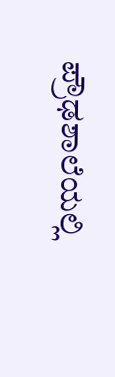ಪ್ರೌಢಶಾಲೆಯಲ್ಲಿ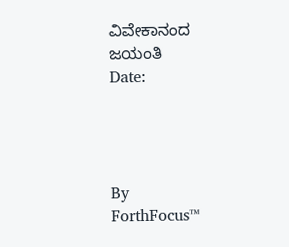ವಿವೇಕಾನಂದ ಜಯಂತಿ
Date:




By
ForthFocus™